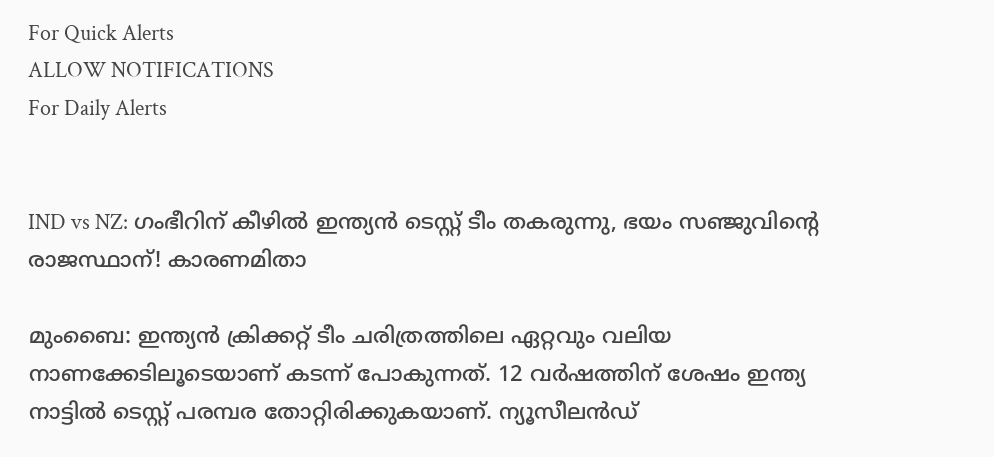For Quick Alerts
ALLOW NOTIFICATIONS
For Daily Alerts


IND vs NZ: ഗംഭീറിന് കീഴില്‍ ഇന്ത്യന്‍ ടെസ്റ്റ് ടീം തകരുന്നു, ഭയം സഞ്ജുവിന്റെ രാജസ്ഥാന്! കാരണമിതാ

മുംബൈ: ഇന്ത്യന്‍ ക്രിക്കറ്റ് ടീം ചരിത്രത്തിലെ ഏറ്റവും വലിയ നാണക്കേടിലൂടെയാണ് കടന്ന് പോകുന്നത്. 12 വര്‍ഷത്തിന് ശേഷം ഇന്ത്യ നാട്ടില്‍ ടെസ്റ്റ് പരമ്പര തോറ്റിരിക്കുകയാണ്. ന്യൂസീലന്‍ഡ്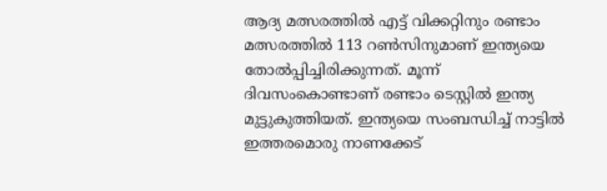ആദ്യ മത്സരത്തില്‍ എട്ട് വിക്കറ്റിനും രണ്ടാം മത്സരത്തില്‍ 113 റണ്‍സിനുമാണ് ഇന്ത്യയെ തോല്‍പ്പിച്ചിരിക്കുന്നത്. മൂന്ന് ദിവസംകൊണ്ടാണ് രണ്ടാം ടെസ്റ്റില്‍ ഇന്ത്യ മുട്ടുകുത്തിയത്. ഇന്ത്യയെ സംബന്ധിച്ച് നാട്ടില്‍ ഇത്തരമൊരു നാണക്കേട്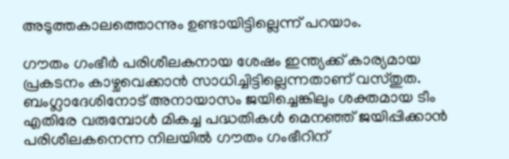അടുത്തകാലത്തൊന്നും ഉണ്ടായിട്ടില്ലെന്ന് പറയാം.

ഗൗതം ഗംഭീര്‍ പരിശീലകനായ ശേഷം ഇന്ത്യക്ക് കാര്യമായ പ്രകടനം കാഴ്ചവെക്കാന്‍ സാധിച്ചിട്ടില്ലെന്നതാണ് വസ്തുത. ബംഗ്ലാദേശിനോട് അനായാസം ജയിച്ചെങ്കിലും ശക്തമായ ടീം എതിരേ വരുമ്പോള്‍ മികച്ച പദ്ധതികള്‍ മെനഞ്ഞ് ജയിപ്പിക്കാന്‍ പരിശീലകനെന്ന നിലയില്‍ ഗൗതം ഗംഭീറിന്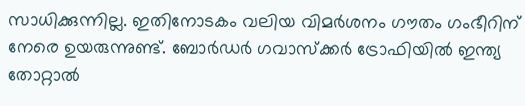സാധിക്കുന്നില്ല. ഇതിനോടകം വലിയ വിമര്‍ശനം ഗൗതം ഗംഭീറിന് നേരെ ഉയരുന്നുണ്ട്. ബോര്‍ഡര്‍ ഗവാസ്‌ക്കര്‍ ട്രോഫിയില്‍ ഇന്ത്യ തോറ്റാല്‍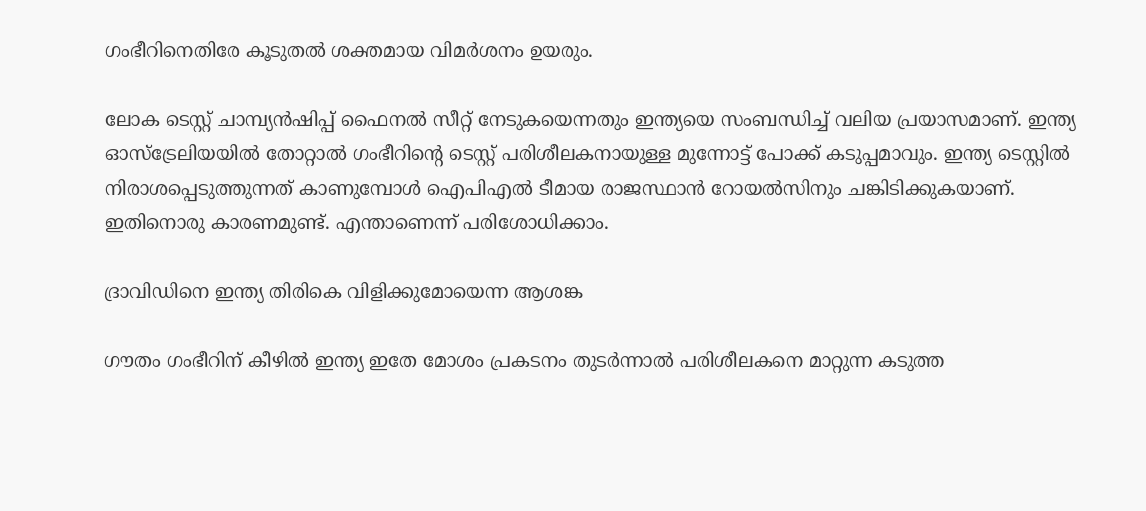ഗംഭീറിനെതിരേ കൂടുതല്‍ ശക്തമായ വിമര്‍ശനം ഉയരും.

ലോക ടെസ്റ്റ് ചാമ്പ്യന്‍ഷിപ്പ് ഫൈനല്‍ സീറ്റ് നേടുകയെന്നതും ഇന്ത്യയെ സംബന്ധിച്ച് വലിയ പ്രയാസമാണ്. ഇന്ത്യ ഓസ്‌ട്രേലിയയില്‍ തോറ്റാല്‍ ഗംഭീറിന്റെ ടെസ്റ്റ് പരിശീലകനായുള്ള മുന്നോട്ട് പോക്ക് കടുപ്പമാവും. ഇന്ത്യ ടെസ്റ്റില്‍ നിരാശപ്പെടുത്തുന്നത് കാണുമ്പോള്‍ ഐപിഎല്‍ ടീമായ രാജസ്ഥാന്‍ റോയല്‍സിനും ചങ്കിടിക്കുകയാണ്. ഇതിനൊരു കാരണമുണ്ട്. എന്താണെന്ന് പരിശോധിക്കാം.

ദ്രാവിഡിനെ ഇന്ത്യ തിരികെ വിളിക്കുമോയെന്ന ആശങ്ക

ഗൗതം ഗംഭീറിന് കീഴില്‍ ഇന്ത്യ ഇതേ മോശം പ്രകടനം തുടര്‍ന്നാല്‍ പരിശീലകനെ മാറ്റുന്ന കടുത്ത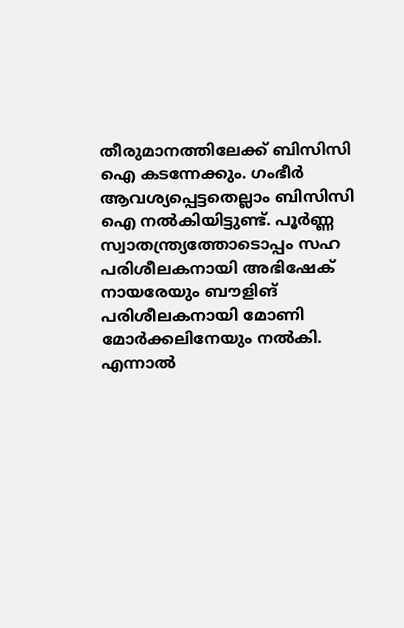തീരുമാനത്തിലേക്ക് ബിസിസി ഐ കടന്നേക്കും. ഗംഭീര്‍ ആവശ്യപ്പെട്ടതെല്ലാം ബിസിസി ഐ നല്‍കിയിട്ടുണ്ട്. പൂര്‍ണ്ണ സ്വാതന്ത്ര്യത്തോടൊപ്പം സഹ പരിശീലകനായി അഭിഷേക് നായരേയും ബൗളിങ് പരിശീലകനായി മോണി മോര്‍ക്കലിനേയും നല്‍കി. എന്നാല്‍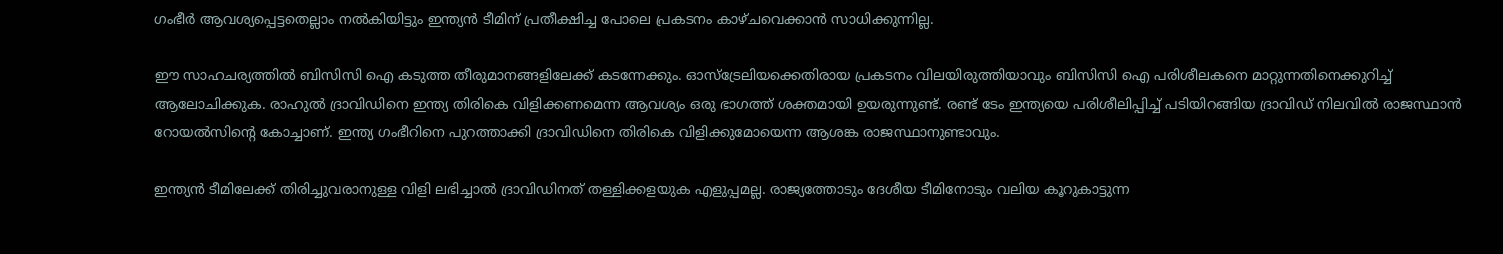ഗംഭീര്‍ ആവശ്യപ്പെട്ടതെല്ലാം നല്‍കിയിട്ടും ഇന്ത്യന്‍ ടീമിന് പ്രതീക്ഷിച്ച പോലെ പ്രകടനം കാഴ്ചവെക്കാന്‍ സാധിക്കുന്നില്ല.

ഈ സാഹചര്യത്തില്‍ ബിസിസി ഐ കടുത്ത തീരുമാനങ്ങളിലേക്ക് കടന്നേക്കും. ഓസ്‌ട്രേലിയക്കെതിരായ പ്രകടനം വിലയിരുത്തിയാവും ബിസിസി ഐ പരിശീലകനെ മാറ്റുന്നതിനെക്കുറിച്ച് ആലോചിക്കുക. രാഹുല്‍ ദ്രാവിഡിനെ ഇന്ത്യ തിരികെ വിളിക്കണമെന്ന ആവശ്യം ഒരു ഭാഗത്ത് ശക്തമായി ഉയരുന്നുണ്ട്. രണ്ട് ടേം ഇന്ത്യയെ പരിശീലിപ്പിച്ച് പടിയിറങ്ങിയ ദ്രാവിഡ് നിലവില്‍ രാജസ്ഥാന്‍ റോയല്‍സിന്റെ കോച്ചാണ്. ഇന്ത്യ ഗംഭീറിനെ പുറത്താക്കി ദ്രാവിഡിനെ തിരികെ വിളിക്കുമോയെന്ന ആശങ്ക രാജസ്ഥാനുണ്ടാവും.

ഇന്ത്യന്‍ ടീമിലേക്ക് തിരിച്ചുവരാനുള്ള വിളി ലഭിച്ചാല്‍ ദ്രാവിഡിനത് തള്ളിക്കളയുക എളുപ്പമല്ല. രാജ്യത്തോടും ദേശീയ ടീമിനോടും വലിയ കൂറുകാട്ടുന്ന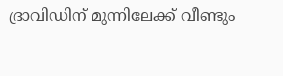ദ്രാവിഡിന് മുന്നിലേക്ക് വീണ്ടും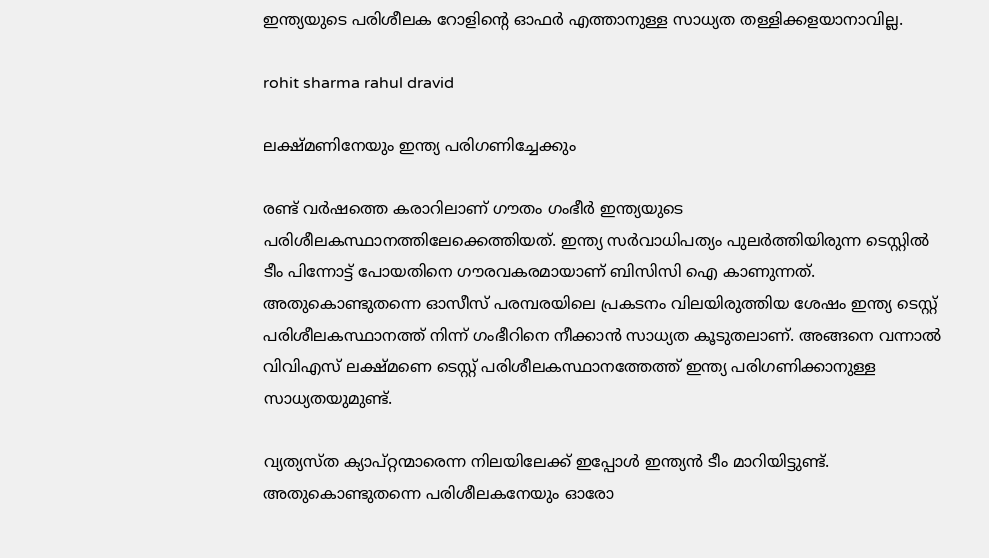ഇന്ത്യയുടെ പരിശീലക റോളിന്റെ ഓഫര്‍ എത്താനുള്ള സാധ്യത തള്ളിക്കളയാനാവില്ല.

rohit sharma rahul dravid

ലക്ഷ്മണിനേയും ഇന്ത്യ പരിഗണിച്ചേക്കും

രണ്ട് വര്‍ഷത്തെ കരാറിലാണ് ഗൗതം ഗംഭീര്‍ ഇന്ത്യയുടെ പരിശീലകസ്ഥാനത്തിലേക്കെത്തിയത്. ഇന്ത്യ സര്‍വാധിപത്യം പുലര്‍ത്തിയിരുന്ന ടെസ്റ്റില്‍ ടീം പിന്നോട്ട് പോയതിനെ ഗൗരവകരമായാണ് ബിസിസി ഐ കാണുന്നത്. അതുകൊണ്ടുതന്നെ ഓസീസ് പരമ്പരയിലെ പ്രകടനം വിലയിരുത്തിയ ശേഷം ഇന്ത്യ ടെസ്റ്റ് പരിശീലകസ്ഥാനത്ത് നിന്ന് ഗംഭീറിനെ നീക്കാന്‍ സാധ്യത കൂടുതലാണ്. അങ്ങനെ വന്നാല്‍ വിവിഎസ് ലക്ഷ്മണെ ടെസ്റ്റ് പരിശീലകസ്ഥാനത്തേത്ത് ഇന്ത്യ പരിഗണിക്കാനുള്ള സാധ്യതയുമുണ്ട്.

വ്യത്യസ്ത ക്യാപ്റ്റന്മാരെന്ന നിലയിലേക്ക് ഇപ്പോള്‍ ഇന്ത്യന്‍ ടീം മാറിയിട്ടുണ്ട്. അതുകൊണ്ടുതന്നെ പരിശീലകനേയും ഓരോ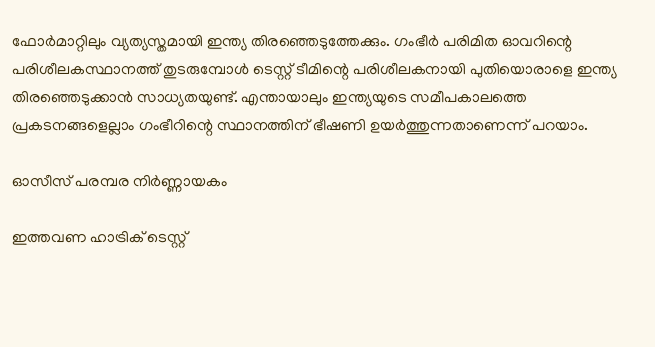ഫോര്‍മാറ്റിലും വ്യത്യസ്തമായി ഇന്ത്യ തിരഞ്ഞെടുത്തേക്കും. ഗംഭീര്‍ പരിമിത ഓവറിന്റെ പരിശീലകസ്ഥാനത്ത് തുടരുമ്പോള്‍ ടെസ്റ്റ് ടീമിന്റെ പരിശീലകനായി പുതിയൊരാളെ ഇന്ത്യ തിരഞ്ഞെടുക്കാന്‍ സാധ്യതയുണ്ട്. എന്തായാലും ഇന്ത്യയുടെ സമീപകാലത്തെ പ്രകടനങ്ങളെല്ലാം ഗംഭീറിന്റെ സ്ഥാനത്തിന് ഭീഷണി ഉയര്‍ത്തുന്നതാണെന്ന് പറയാം.

ഓസീസ് പരമ്പര നിര്‍ണ്ണായകം

ഇത്തവണ ഹാട്രിക് ടെസ്റ്റ്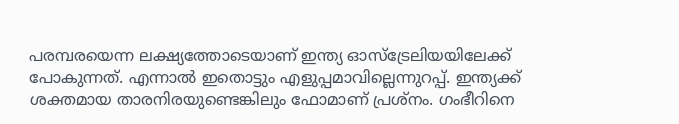പരമ്പരയെന്ന ലക്ഷ്യത്തോടെയാണ് ഇന്ത്യ ഓസ്‌ട്രേലിയയിലേക്ക് പോകുന്നത്. എന്നാല്‍ ഇതൊട്ടും എളുപ്പമാവില്ലെന്നുറപ്പ്. ഇന്ത്യക്ക് ശക്തമായ താരനിരയുണ്ടെങ്കിലും ഫോമാണ് പ്രശ്‌നം. ഗംഭീറിനെ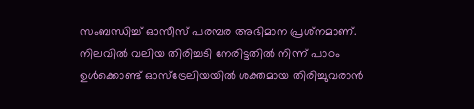സംബന്ധിച്ച് ഓസീസ് പരമ്പര അഭിമാന പ്രശ്‌നമാണ്. നിലവില്‍ വലിയ തിരിച്ചടി നേരിട്ടതില്‍ നിന്ന് പാഠം ഉള്‍ക്കൊണ്ട് ഓസ്‌ട്രേലിയയില്‍ ശക്തമായ തിരിച്ചുവരാന്‍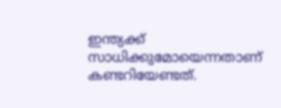ഇന്ത്യക്ക് സാധിക്കുമോയെന്നതാണ് കണ്ടറിയേണ്ടത്.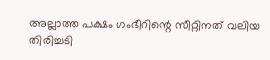അല്ലാത്ത പക്ഷം ഗംഭീറിന്റെ സീറ്റിനത് വലിയ തിരിച്ചടി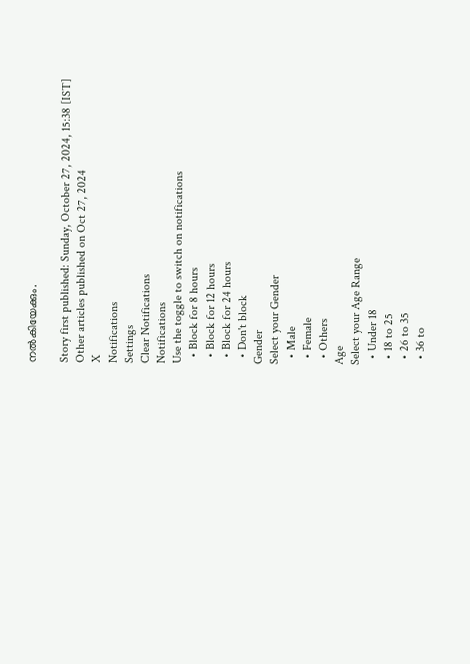നല്‍കിയേക്കും.

Story first published: Sunday, October 27, 2024, 15:38 [IST]
Other articles published on Oct 27, 2024
X
Notifications
Settings
Clear Notifications
Notifications
Use the toggle to switch on notifications
  • Block for 8 hours
  • Block for 12 hours
  • Block for 24 hours
  • Don't block
Gender
Select your Gender
  • Male
  • Female
  • Others
Age
Select your Age Range
  • Under 18
  • 18 to 25
  • 26 to 35
  • 36 to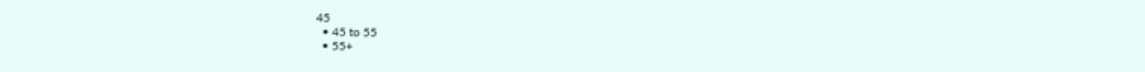45
  • 45 to 55
  • 55+